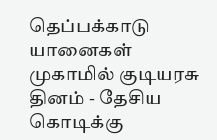தெப்பக்காடு யானைகள் முகாமில் குடியரசு தினம் - தேசிய கொடிக்கு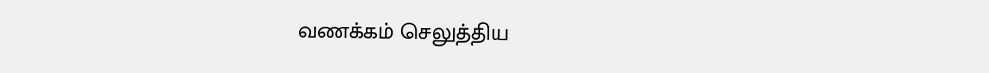வணக்கம் செலுத்திய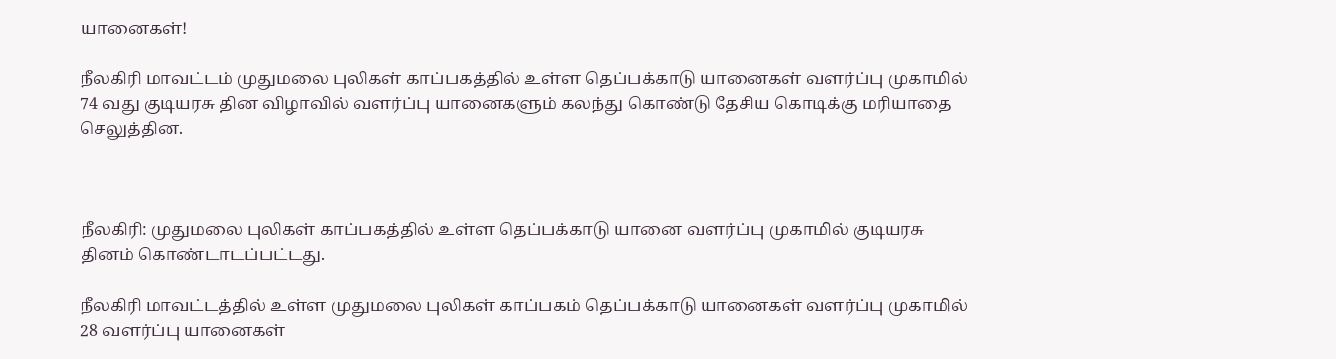யானைகள்!

நீலகிரி மாவட்டம் முதுமலை புலிகள் காப்பகத்தில் உள்ள தெப்பக்காடு யானைகள் வளர்ப்பு முகாமில் 74 வது குடியரசு தின விழாவில் வளர்ப்பு யானைகளும் கலந்து கொண்டு தேசிய கொடிக்கு மரியாதை செலுத்தின.



நீலகிரி: முதுமலை புலிகள் காப்பகத்தில் உள்ள தெப்பக்காடு யானை வளர்ப்பு முகாமில் குடியரசு தினம் கொண்டாடப்பட்டது.

நீலகிரி மாவட்டத்தில் உள்ள முதுமலை புலிகள் காப்பகம் தெப்பக்காடு யானைகள் வளர்ப்பு முகாமில் 28 வளர்ப்பு யானைகள்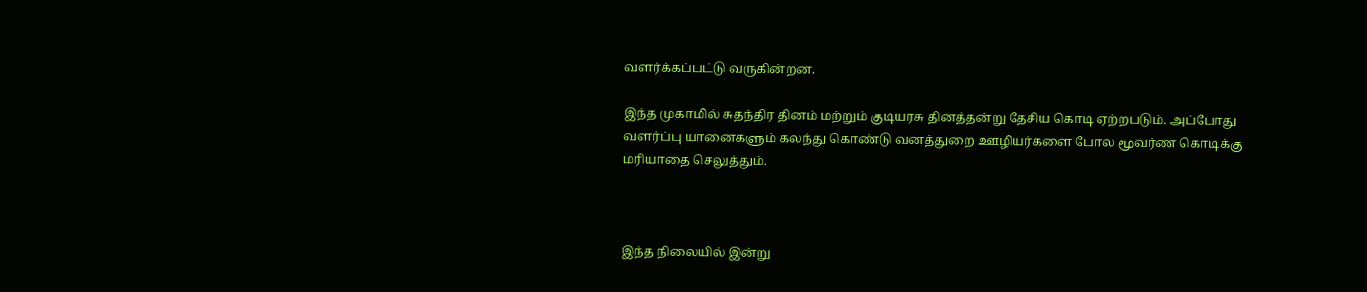வளர்க்கப்பட்டு வருகின்றன.

இந்த முகாமில் சுதந்திர தினம் மற்றும் குடியரசு தினத்தன்று தேசிய கொடி ஏற்றபடும். அப்போது வளர்ப்பு யானைகளும் கலந்து கொண்டு வனத்துறை ஊழியர்களை போல மூவர்ண கொடிக்கு மரியாதை செலுத்தும்.



இந்த நிலையில் இன்று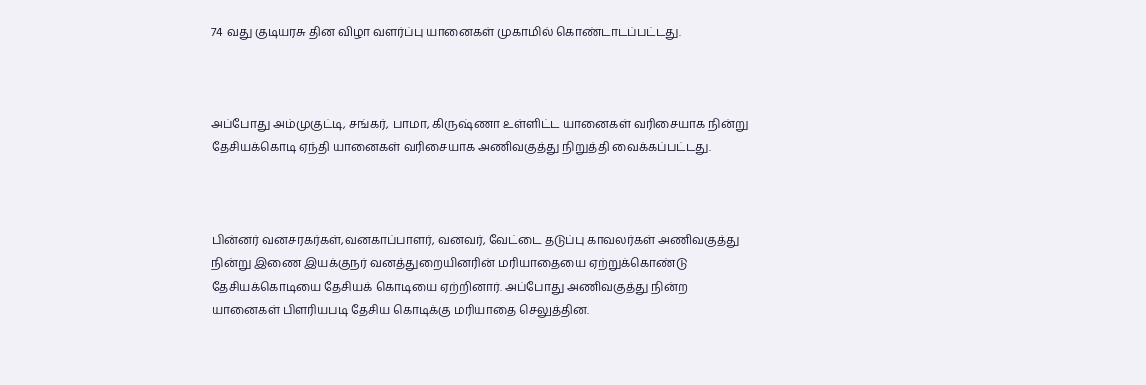74 வது குடியரசு தின விழா வளர்ப்பு யானைகள் முகாமில் கொண்டாடப்பட்டது.



அப்போது அம்முகுட்டி, சங்கர், பாமா, கிருஷ்ணா உள்ளிட்ட யானைகள் வரிசையாக நின்று தேசியக்கொடி ஏந்தி யானைகள் வரிசையாக அணிவகுத்து நிறுத்தி வைக்கப்பட்டது.



பின்னர் வனசரகர்கள்,வனகாப்பாளர், வனவர், வேட்டை தடுப்பு காவலர்கள் அணிவகுத்து நின்று இணை இயக்குநர் வனத்துறையினரின் மரியாதையை ஏற்றுக்கொண்டு தேசியக்கொடியை தேசியக் கொடியை ஏற்றினார். அப்போது அணிவகுத்து நின்ற யானைகள் பிளரியபடி தேசிய கொடிக்கு மரியாதை செலுத்தின.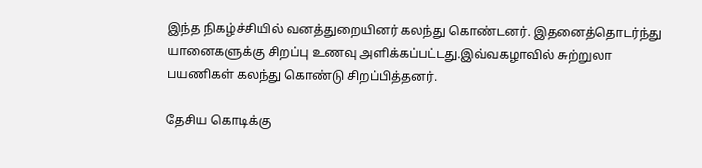இந்த நிகழ்ச்சியில் வனத்துறையினர் கலந்து கொண்டனர். இதனைத்தொடர்ந்து யானைகளுக்கு சிறப்பு உணவு அளிக்கப்பட்டது.இவ்வகழாவில் சுற்றுலா பயணிகள் கலந்து கொண்டு சிறப்பித்தனர்.

தேசிய கொடிக்கு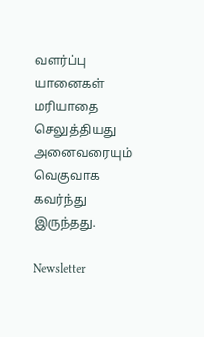வளர்ப்பு யானைகள் மரியாதை செலுத்தியது அனைவரையும் வெகுவாக கவர்ந்து இருந்தது.

Newsletter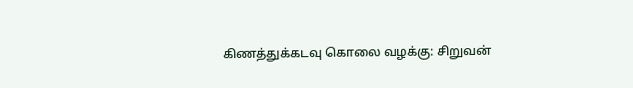கிணத்துக்கடவு கொலை வழக்கு: சிறுவன்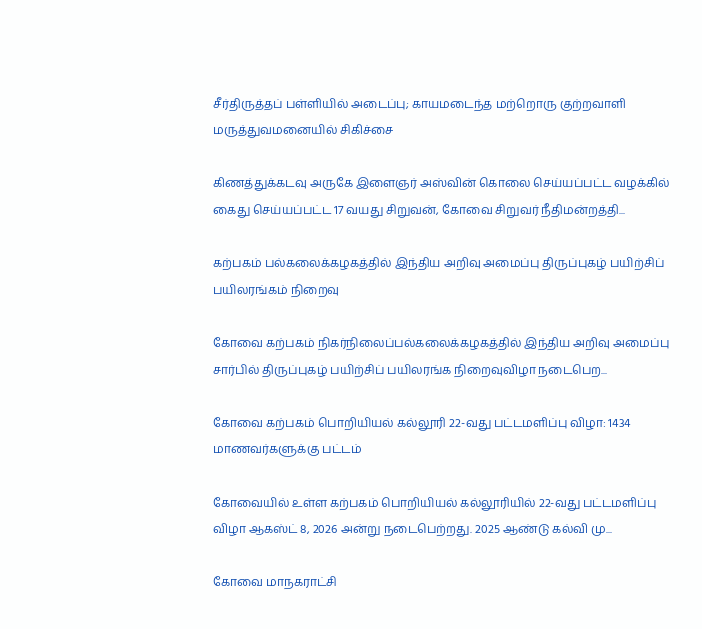சீர்திருத்தப் பள்ளியில் அடைப்பு; காயமடைந்த மற்றொரு குற்றவாளி மருத்துவமனையில் சிகிச்சை

கிணத்துக்கடவு அருகே இளைஞர் அஸ்வின் கொலை செய்யப்பட்ட வழக்கில் கைது செய்யப்பட்ட 17 வயது சிறுவன், கோவை சிறுவர் நீதிமன்றத்தி...

கற்பகம் பல்கலைக்கழகத்தில் இந்திய அறிவு அமைப்பு திருப்புகழ் பயிற்சிப் பயிலரங்கம் நிறைவு

கோவை கற்பகம் நிகர்நிலைப்பல்கலைக்கழகத்தில் இந்திய அறிவு அமைப்பு சார்பில் திருப்புகழ் பயிற்சிப் பயிலரங்க நிறைவுவிழா நடைபெற...

கோவை கற்பகம் பொறியியல் கல்லூரி 22-வது பட்டமளிப்பு விழா: 1434 மாணவர்களுக்கு பட்டம்

கோவையில் உள்ள கற்பகம் பொறியியல் கல்லூரியில் 22-வது பட்டமளிப்பு விழா ஆகஸ்ட் 8, 2026 அன்று நடைபெற்றது. 2025 ஆண்டு கல்வி மு...

கோவை மாநகராட்சி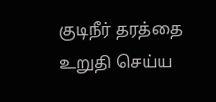குடிநீர் தரத்தை உறுதி செய்ய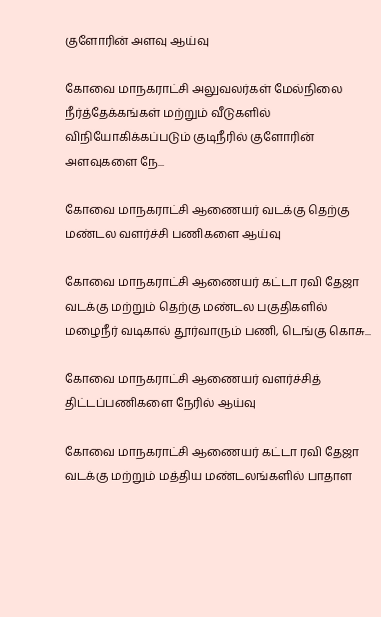குளோரின் அளவு ஆய்வு

கோவை மாநகராட்சி அலுவலர்கள் மேல்நிலை நீர்த்தேக்கங்கள் மற்றும் வீடுகளில் விநியோகிக்கப்படும் குடிநீரில் குளோரின் அளவுகளை நே...

கோவை மாநகராட்சி ஆணையர் வடக்கு தெற்கு மண்டல வளர்ச்சி பணிகளை ஆய்வு

கோவை மாநகராட்சி ஆணையர் கட்டா ரவி தேஜா வடக்கு மற்றும் தெற்கு மண்டல பகுதிகளில் மழைநீர் வடிகால் தூர்வாரும் பணி, டெங்கு கொசு...

கோவை மாநகராட்சி ஆணையர் வளர்ச்சித் திட்டப்பணிகளை நேரில் ஆய்வு

கோவை மாநகராட்சி ஆணையர் கட்டா ரவி தேஜா வடக்கு மற்றும் மத்திய மண்டலங்களில் பாதாள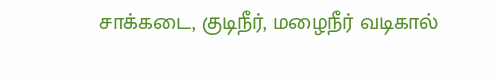சாக்கடை, குடிநீர், மழைநீர் வடிகால்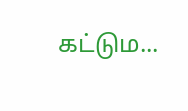கட்டும...